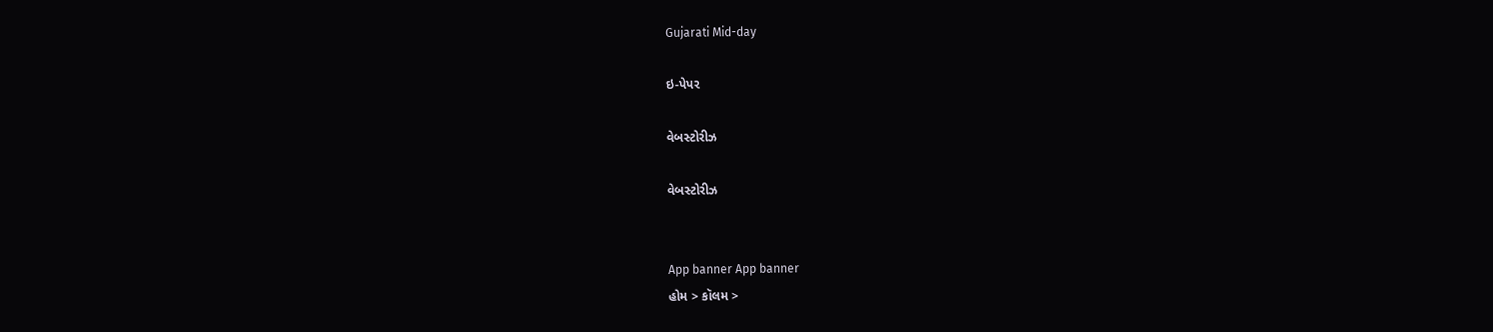Gujarati Mid-day

ઇ-પેપર

વેબસ્ટોરીઝ

વેબસ્ટોરીઝ


App banner App banner
હોમ > કૉલમ >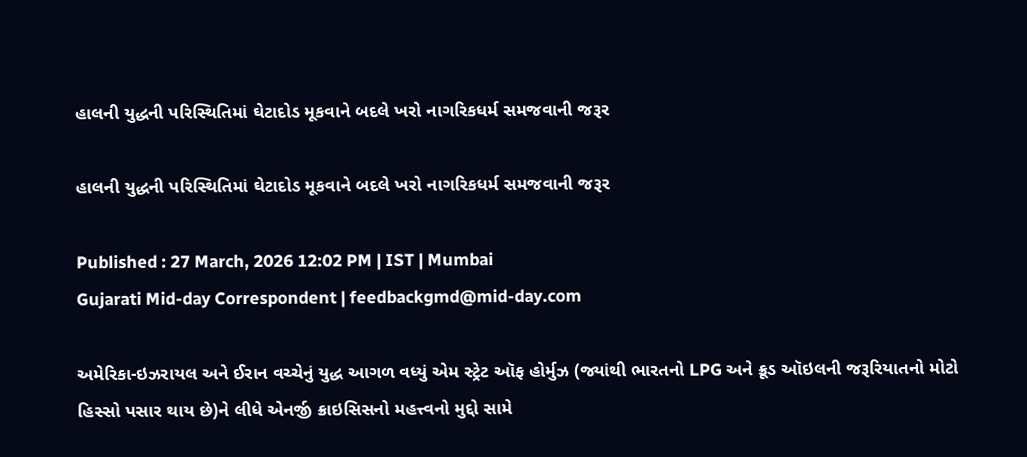હાલની યુદ્ધની પરિસ્થિતિમાં ઘેટાદોડ મૂકવાને બદલે ખરો નાગરિકધર્મ સમજવાની જરૂર

હાલની યુદ્ધની પરિસ્થિતિમાં ઘેટાદોડ મૂકવાને બદલે ખરો નાગરિકધર્મ સમજવાની જરૂર

Published : 27 March, 2026 12:02 PM | IST | Mumbai
Gujarati Mid-day Correspondent | feedbackgmd@mid-day.com

અમેરિકા-ઇઝરાયલ અને ઈરાન વચ્ચેનું યુદ્ધ આગળ વધ્યું એમ સ્ટ્રેટ ઑફ હોર્મુઝ (જ્યાંથી ભારતનો LPG અને ક્રૂડ ઑઇલની જરૂરિયાતનો મોટો હિસ્સો પસાર થાય છે)ને લીધે એનર્જી ક્રાઇસિસનો મહત્ત્વનો મુદ્દો સામે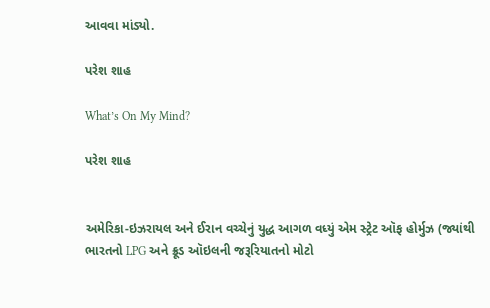આવવા માંડ્યો.

પરેશ શાહ

What’s On My Mind?

પરેશ શાહ


અમેરિકા-ઇઝરાયલ અને ઈરાન વચ્ચેનું યુદ્ધ આગળ વધ્યું એમ સ્ટ્રેટ ઑફ હોર્મુઝ (જ્યાંથી ભારતનો LPG અને ક્રૂડ ઑઇલની જરૂરિયાતનો મોટો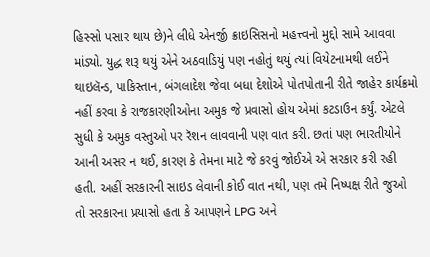હિસ્સો પસાર થાય છે)ને લીધે એનર્જી ક્રાઇસિસનો મહત્ત્વનો મુદ્દો સામે આવવા માંડ્યો. યુદ્ધ શરૂ થયું એને અઠવાડિયું પણ નહોતું થયું ત્યાં વિયેટનામથી લઈને થાઇલૅન્ડ, પાકિસ્તાન, બંગલાદેશ જેવા બધા દેશોએ પોતપોતાની રીતે જાહેર કાર્યક્રમો નહીં કરવા કે રાજકારણીઓના અમુક જે પ્રવાસો હોય એમાં કટડાઉન કર્યું. એટલે સુધી કે અમુક વસ્તુઓ પર રૅશન લાવવાની પણ વાત કરી. છતાં પણ ભારતીયોને આની અસર ન થઈ, કારણ કે તેમના માટે જે કરવું જોઈએ એ સરકાર કરી રહી હતી. અહીં સરકારની સાઇડ લેવાની કોઈ વાત નથી, પણ તમે નિષ્પક્ષ રીતે જુઓ તો સરકારના પ્રયાસો હતા કે આપણને LPG અને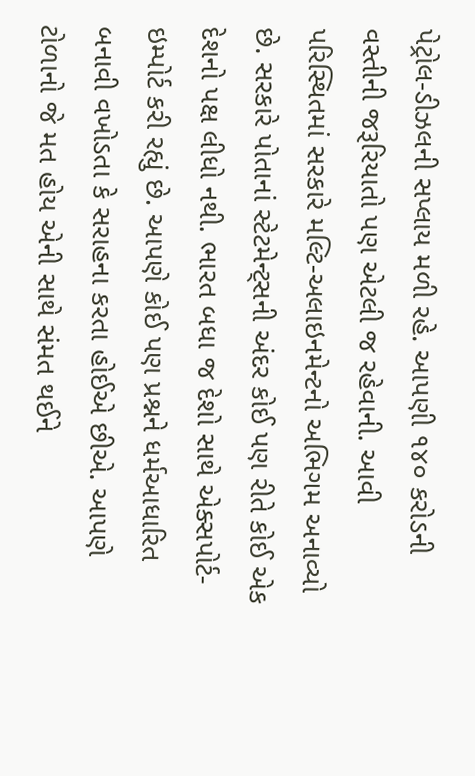પેટ્રોલ-ડીઝલની સપ્લાય મળી રહે. આપણી ૧૪૦ કરોડની વસ્તીની જરૂરિયાતો પણ એટલી જ રહેવાની. આવી પરિસ્થિતમાં સરકારે મલ્ટિ-અલાઇનમેન્ટનો અભિગમ અનાવ્યો છે. સરકારે પોતાનાં સ્ટેટમેન્ટ્સની અંદર કોઈ પણ રીતે કોઈ એક દેશનો પક્ષ લીધો નથી. ભારત બધા જ દેશો સાથે એક્સપોર્ટ-ઇમ્પોર્ટ કરી રહ્યું છે. આપણે કોઈ પણ પ્રશ્નને ધર્મઆધારિત બનાવી વખોડતા કે સરાહના કરતા હોઈએ છીએ. આપણે ટોળાનો જે મત હોય એની સાથે સંમત થઈને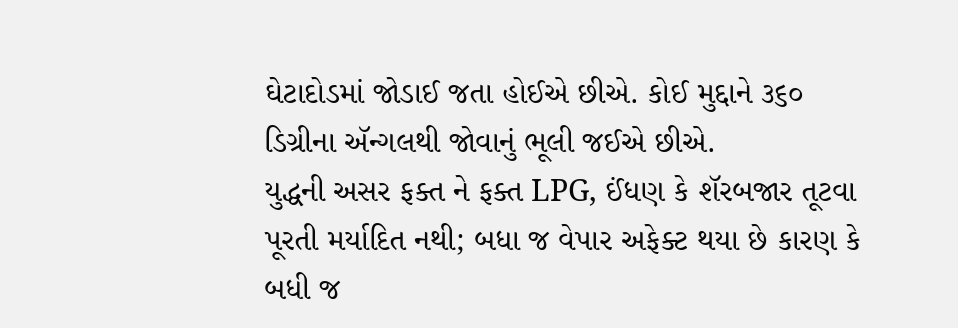ઘેટાદોડમાં જોડાઈ જતા હોઈએ છીએ. કોઈ મુદ્દાને ૩૬૦ ડિગ્રીના ઍન્ગલથી જોવાનું ભૂલી જઈએ છીએ.
યુદ્ધની અસર ફક્ત ને ફક્ત LPG, ઈંધણ કે શૅરબજાર તૂટવા પૂરતી મર્યાદિત નથી; બધા જ વેપાર અફેક્ટ થયા છે કારણ કે બધી જ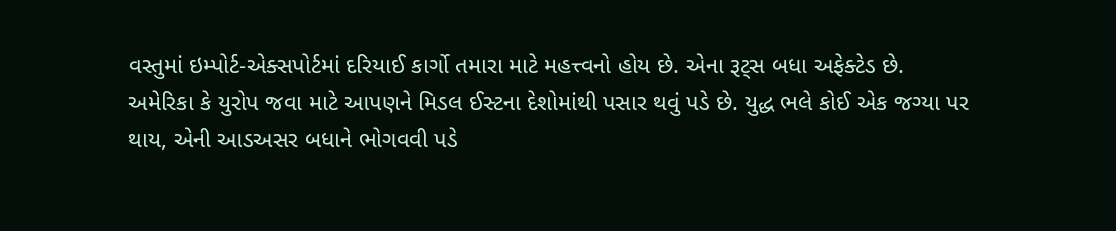વસ્તુમાં ઇમ્પોર્ટ-એક્સપોર્ટમાં દરિયાઈ કાર્ગો તમારા માટે મહત્ત્વનો હોય છે. એના રૂટ્સ બધા અફેક્ટેડ છે. અમેરિકા કે યુરોપ જવા માટે આપણને મિડલ ઈસ્ટના દેશોમાંથી પસાર થવું પડે છે. યુદ્ધ ભલે કોઈ એક જગ્યા પર થાય, એની આડઅસર બધાને ભોગવવી પડે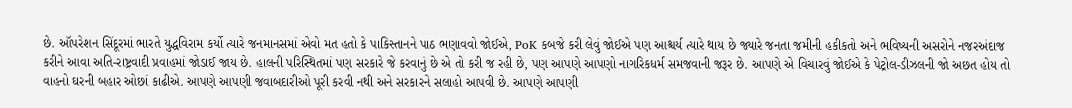છે. ઑપરેશન સિંદૂરમાં ભારતે યુદ્ધવિરામ કર્યો ત્યારે જનમાનસમાં એવો મત હતો કે પાકિસ્તાનને પાઠ ભણાવવો જોઈએ, PoK કબજે કરી લેવું જોઈએ પણ આશ્ચર્ય ત્યારે થાય છે જ્યારે જનતા જમીની હકીકતો અને ભવિષ્યની અસરોને નજરઅંદાજ કરીને આવા અતિ-રાષ્ટ્રવાદી પ્રવાહમાં જોડાઈ જાય છે. હાલની પરિસ્થિતમાં પણ સરકારે જે કરવાનું છે એ તો કરી જ રહી છે, પણ આપણે આપણો નાગરિકધર્મ સમજવાની જરૂર છે. આપણે એ વિચારવું જોઈએ કે પેટ્રોલ-ડીઝલની જો અછત હોય તો વાહનો ઘરની બહાર ઓછાં કાઢીએ. આપણે આપણી જવાબદારીઓ પૂરી કરવી નથી અને સરકારને સલાહો આપવી છે. આપણે આપણી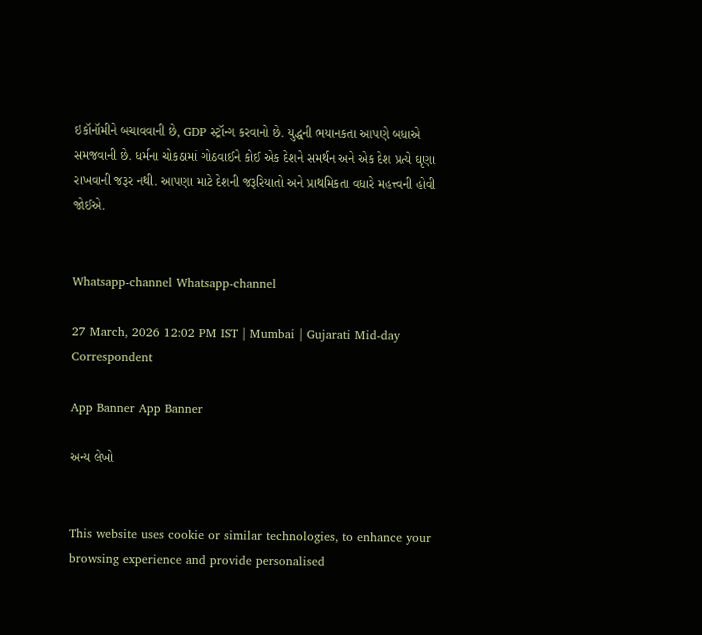ઇકૉનૉમીને બચાવવાની છે, GDP સ્ટ્રૉન્ગ કરવાનો છે. યુદ્ધની ભયાનકતા આપણે બધાએ સમજવાની છે. ધર્મના ચોકઠામાં ગોઠવાઈને કોઈ એક દેશને સમર્થન અને એક દેશ પ્રત્યે ઘૃણા રાખવાની જરૂર નથી. આપણા માટે દેશની જરૂરિયાતો અને પ્રાથમિકતા વધારે મહત્ત્વની હોવી જોઈએ.


Whatsapp-channel Whatsapp-channel

27 March, 2026 12:02 PM IST | Mumbai | Gujarati Mid-day Correspondent

App Banner App Banner

અન્ય લેખો


This website uses cookie or similar technologies, to enhance your browsing experience and provide personalised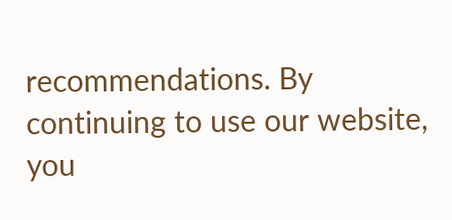recommendations. By continuing to use our website, you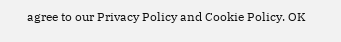agree to our Privacy Policy and Cookie Policy. OK